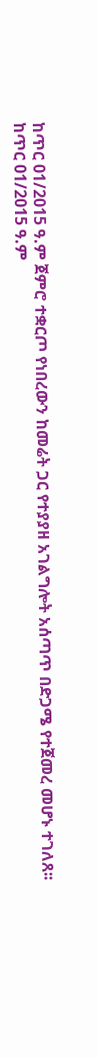ከጥር 01/2015 ዓ.ም ጀምሮ ተቋርጦ የነበረውን ከመሬት ጋር የተያያዘ አገልግሎት አሰጣጥ በድጋሜ የተጀመረ መሆኑ ተገለጸ፡፡
ከጥር 01/2015 ዓ.ም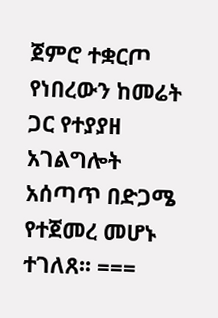ጀምሮ ተቋርጦ የነበረውን ከመሬት ጋር የተያያዘ አገልግሎት አሰጣጥ በድጋሜ የተጀመረ መሆኑ ተገለጸ፡፡ ===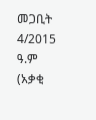መጋቢት 4/2015 ዓ.ም (አቃቂ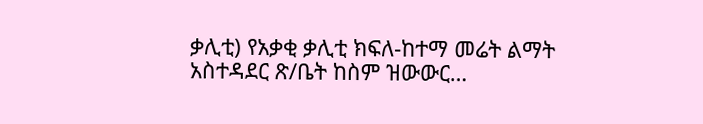ቃሊቲ) የአቃቂ ቃሊቲ ክፍለ-ከተማ መሬት ልማት አስተዳደር ጽ/ቤት ከስም ዝውውር…